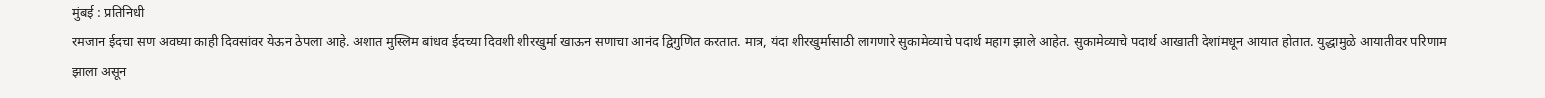मुंबई : प्रतिनिधी
रमजान ईदचा सण अवघ्या काही दिवसांवर येऊन ठेपला आहे. अशात मुस्लिम बांधव ईदच्या दिवशी शीरखुर्मा खाऊन सणाचा आनंद द्विगुणित करतात. मात्र, यंदा शीरखुर्मासाठी लागणारे सुकामेव्याचे पदार्थ महाग झाले आहेत. सुकामेव्याचे पदार्थ आखाती देशांमधून आयात होतात. युद्धामुळे आयातीवर परिणाम झाला असून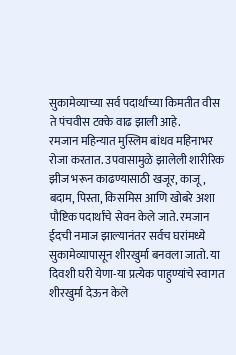सुकामेव्याच्या सर्व पदार्थांच्या किमतीत वीस ते पंचवीस टक्के वाढ झाली आहे.
रमजान महिन्यात मुस्लिम बांधव महिनाभर रोजा करतात. उपवासामुळे झालेली शारीरिक झीज भरून काढण्यासाठी खजूर, काजू, बदाम, पिस्ता, किसमिस आणि खोबरे अशा पौष्टिक पदार्थांचे सेवन केले जाते. रमजान ईदची नमाज झाल्यानंतर सर्वच घरांमध्ये सुकामेव्यापासून शीरखुर्मा बनवला जातो. या दिवशी घरी येणा-या प्रत्येक पाहुण्यांचे स्वागत शीरखुर्मा देऊन केले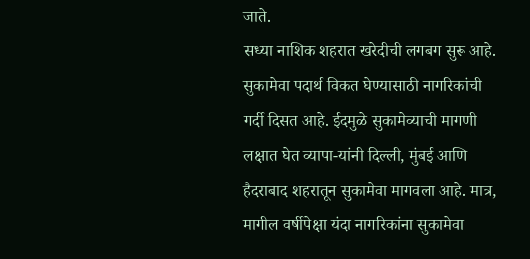जाते.
सध्या नाशिक शहरात खरेदीची लगबग सुरू आहे. सुकामेवा पदार्थ विकत घेण्यासाठी नागरिकांची गर्दी दिसत आहे. ईदमुळे सुकामेव्याची मागणी लक्षात घेत व्यापा-यांनी दिल्ली, मुंबई आणि हैदराबाद शहरातून सुकामेवा मागवला आहे. मात्र, मागील वर्षीपेक्षा यंदा नागरिकांना सुकामेवा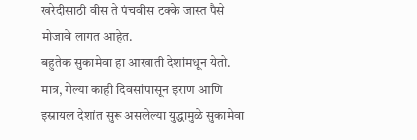खरेदीसाठी वीस ते पंचवीस टक्के जास्त पैसे मोजावे लागत आहेत.
बहुतेक सुकामेवा हा आखाती देशांमधून येतो. मात्र, गेल्या काही दिवसांपासून इराण आणि इस्रायल देशांत सुरू असलेल्या युद्धामुळे सुकामेवा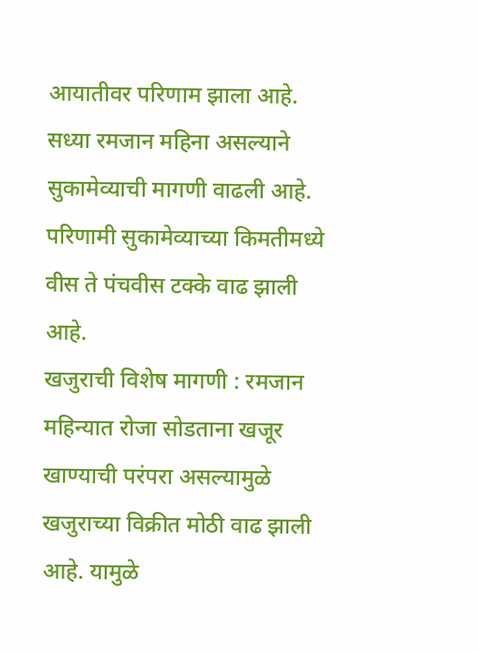आयातीवर परिणाम झाला आहे. सध्या रमजान महिना असल्याने सुकामेव्याची मागणी वाढली आहे. परिणामी सुकामेव्याच्या किमतीमध्ये वीस ते पंचवीस टक्के वाढ झाली आहे.
खजुराची विशेष मागणी : रमजान महिन्यात रोजा सोडताना खजूर खाण्याची परंपरा असल्यामुळे खजुराच्या विक्रीत मोठी वाढ झाली आहे. यामुळे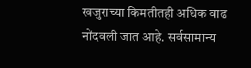खजुराच्या किमतीतही अधिक वाढ नोंदवली जात आहे. सर्वसामान्य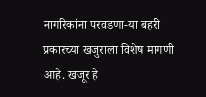नागरिकांना परवडणा-या बहरी प्रकारच्या खजुराला विशेष मागणी आहे. खजूर हे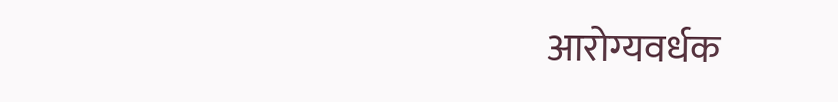आरोग्यवर्धक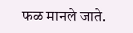फळ मानले जाते.